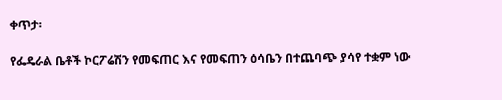ቀጥታ፡

የፌዴራል ቤቶች ኮርፖሬሽን የመፍጠር እና የመፍጠን ዕሳቤን በተጨባጭ ያሳየ ተቋም ነው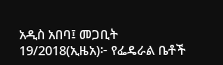አዲስ አበባ፤ መጋቢት 19/2018(ኢዜአ)፦ የፌዴራል ቤቶች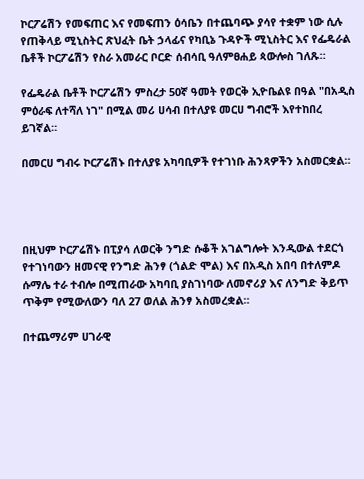ኮርፖሬሽን የመፍጠር እና የመፍጠን ዕሳቤን በተጨባጭ ያሳየ ተቋም ነው ሲሉ የጠቅላይ ሚኒስትር ጽህፈት ቤት ኃላፊና የካቢኔ ጉዳዮች ሚኒስትር እና የፌዴራል ቤቶች ኮርፖሬሽን የስራ አመራር ቦርድ ሰብሳቢ ዓለምፀሐይ ጳውሎስ ገለጹ።

የፌዴራል ቤቶች ኮርፖሬሽን ምስረታ 50ኛ ዓመት የወርቅ ኢዮቤልዩ በዓል "በአዲስ ምዕራፍ ለተሻለ ነገ" በሚል መሪ ሀሳብ በተለያዩ መርሀ ግብሮች እየተከበረ ይገኛል።

በመርሀ ግብሩ ኮርፖሬሽኑ በተለያዩ አካባቢዎች የተገነቡ ሕንጻዎችን አስመርቋል።




በዚህም ኮርፖሬሽኑ በፒያሳ ለወርቅ ንግድ ሱቆች አገልግሎት እንዲውል ተደርጎ የተገነባውን ዘመናዊ የንግድ ሕንፃ (ጎልድ ሞል) እና በአዲስ አበባ በተለምዶ ሱማሌ ተራ ተብሎ በሚጠራው አካባቢ ያስገነባው ለመኖሪያ እና ለንግድ ቅይጥ ጥቅም የሚውለውን ባለ 27 ወለል ሕንፃ አስመረቋል።

በተጨማሪም ሀገራዊ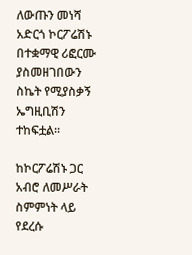ለውጡን መነሻ አድርጎ ኮርፖሬሽኑ በተቋማዊ ሪፎርሙ ያስመዘገበውን ስኬት የሚያስቃኝ ኤግዚቢሽን ተከፍቷል።

ከኮርፖሬሽኑ ጋር አብሮ ለመሥራት ስምምነት ላይ የደረሱ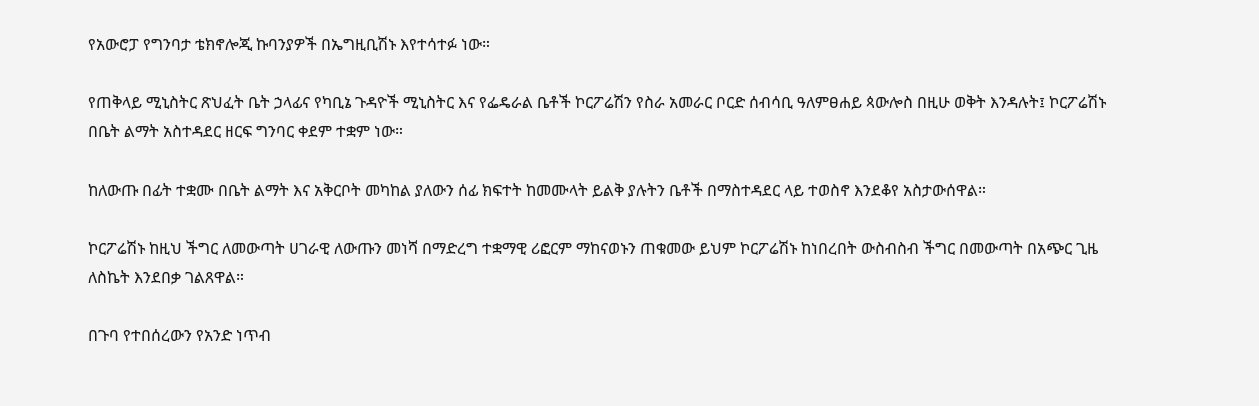የአውሮፓ የግንባታ ቴክኖሎጂ ኩባንያዎች በኤግዚቢሽኑ እየተሳተፉ ነው።

የጠቅላይ ሚኒስትር ጽህፈት ቤት ኃላፊና የካቢኔ ጉዳዮች ሚኒስትር እና የፌዴራል ቤቶች ኮርፖሬሽን የስራ አመራር ቦርድ ሰብሳቢ ዓለምፀሐይ ጳውሎስ በዚሁ ወቅት እንዳሉት፤ ኮርፖሬሽኑ በቤት ልማት አስተዳደር ዘርፍ ግንባር ቀደም ተቋም ነው።

ከለውጡ በፊት ተቋሙ በቤት ልማት እና አቅርቦት መካከል ያለውን ሰፊ ክፍተት ከመሙላት ይልቅ ያሉትን ቤቶች በማስተዳደር ላይ ተወስኖ እንደቆየ አስታውሰዋል።

ኮርፖሬሽኑ ከዚህ ችግር ለመውጣት ሀገራዊ ለውጡን መነሻ በማድረግ ተቋማዊ ሪፎርም ማከናወኑን ጠቁመው ይህም ኮርፖሬሽኑ ከነበረበት ውስብስብ ችግር በመውጣት በአጭር ጊዜ ለስኬት እንደበቃ ገልጸዋል።

በጉባ የተበሰረውን የአንድ ነጥብ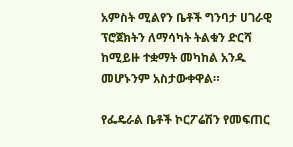አምስት ሚልየን ቤቶች ግንባታ ሀገራዊ ፕሮጀክትን ለማሳካት ትልቁን ድርሻ ከሚይዙ ተቋማት መካከል አንዱ መሆኑንም አስታውቀዋል።

የፌዴራል ቤቶች ኮርፖሬሽን የመፍጠር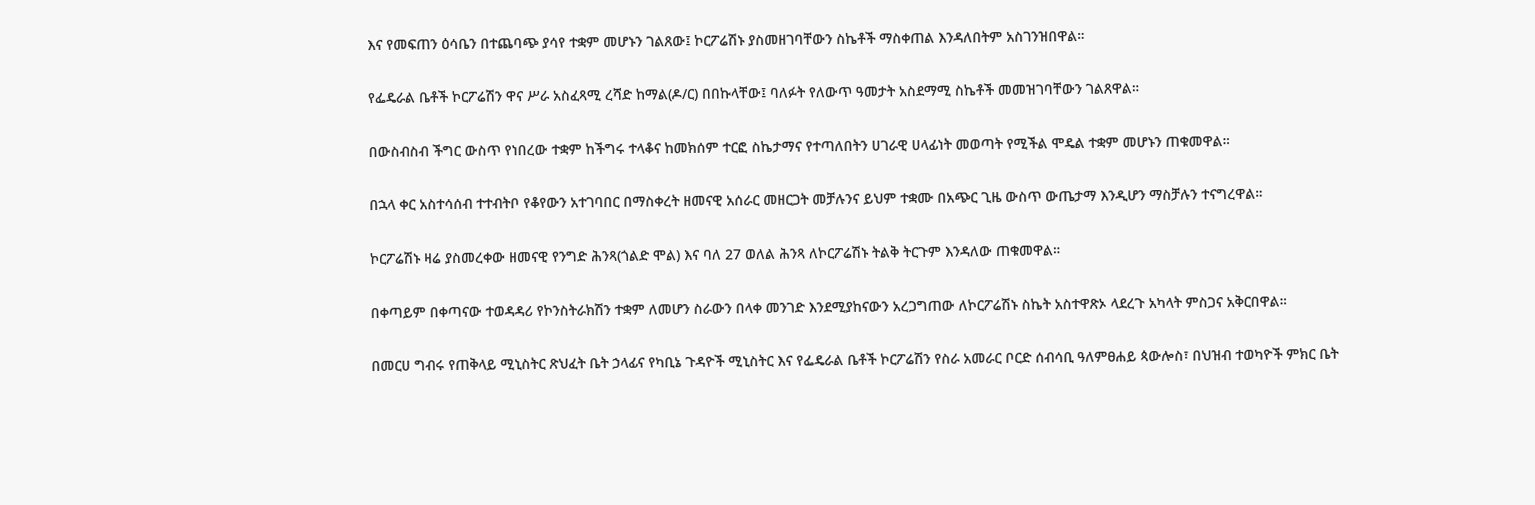እና የመፍጠን ዕሳቤን በተጨባጭ ያሳየ ተቋም መሆኑን ገልጸው፤ ኮርፖሬሽኑ ያስመዘገባቸውን ስኬቶች ማስቀጠል እንዳለበትም አስገንዝበዋል።

የፌዴራል ቤቶች ኮርፖሬሽን ዋና ሥራ አስፈጻሚ ረሻድ ከማል(ዶ/ር) በበኩላቸው፤ ባለፉት የለውጥ ዓመታት አስደማሚ ስኬቶች መመዝገባቸውን ገልጸዋል።

በውስብስብ ችግር ውስጥ የነበረው ተቋም ከችግሩ ተላቆና ከመክሰም ተርፎ ስኬታማና የተጣለበትን ሀገራዊ ሀላፊነት መወጣት የሚችል ሞዴል ተቋም መሆኑን ጠቁመዋል።

በኋላ ቀር አስተሳሰብ ተተብትቦ የቆየውን አተገባበር በማስቀረት ዘመናዊ አሰራር መዘርጋት መቻሉንና ይህም ተቋሙ በአጭር ጊዜ ውስጥ ውጤታማ እንዲሆን ማስቻሉን ተናግረዋል።

ኮርፖሬሽኑ ዛሬ ያስመረቀው ዘመናዊ የንግድ ሕንጻ(ጎልድ ሞል) እና ባለ 27 ወለል ሕንጻ ለኮርፖሬሽኑ ትልቅ ትርጉም እንዳለው ጠቁመዋል።

በቀጣይም በቀጣናው ተወዳዳሪ የኮንስትራክሽን ተቋም ለመሆን ስራውን በላቀ መንገድ እንደሚያከናውን አረጋግጠው ለኮርፖሬሽኑ ስኬት አስተዋጽኦ ላደረጉ አካላት ምስጋና አቅርበዋል።

በመርሀ ግብሩ የጠቅላይ ሚኒስትር ጽህፈት ቤት ኃላፊና የካቢኔ ጉዳዮች ሚኒስትር እና የፌዴራል ቤቶች ኮርፖሬሽን የስራ አመራር ቦርድ ሰብሳቢ ዓለምፀሐይ ጳውሎስ፣ በህዝብ ተወካዮች ምክር ቤት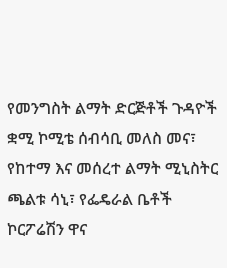የመንግስት ልማት ድርጅቶች ጉዳዮች ቋሚ ኮሚቴ ሰብሳቢ መለስ መና፣ የከተማ እና መሰረተ ልማት ሚኒስትር ጫልቱ ሳኒ፣ የፌዴራል ቤቶች ኮርፖሬሽን ዋና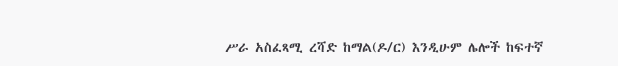ሥራ አስፈጻሚ ረሻድ ከማል(ዶ/ር) እንዲሁም ሌሎች ከፍተኛ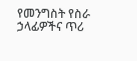የመንግስት የስራ ኃላፊዎችና ጥሪ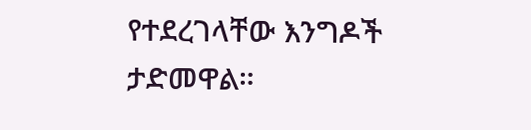የተደረገላቸው እንግዶች ታድመዋል።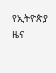የኢትዮጵያ ዜና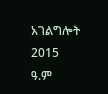አገልግሎት
2015
ዓ.ም